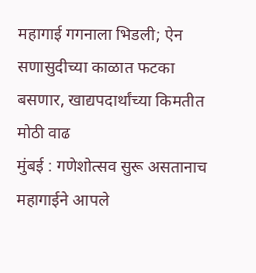महागाई गगनाला भिडली; ऐन सणासुदीच्या काळात फटका बसणार, खाद्यपदार्थांच्या किमतीत मोठी वाढ
मुंबई : गणेशोत्सव सुरू असतानाच महागाईने आपले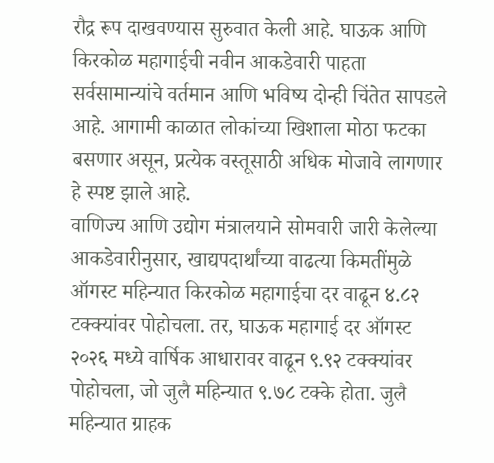रौद्र रूप दाखवण्यास सुरुवात केली आहे. घाऊक आणि किरकोळ महागाईची नवीन आकडेवारी पाहता सर्वसामान्यांचे वर्तमान आणि भविष्य दोन्ही चिंतेत सापडले आहे. आगामी काळात लोकांच्या खिशाला मोठा फटका बसणार असून, प्रत्येक वस्तूसाठी अधिक मोजावे लागणार हे स्पष्ट झाले आहे.
वाणिज्य आणि उद्योग मंत्रालयाने सोमवारी जारी केलेल्या आकडेवारीनुसार, खाद्यपदार्थांच्या वाढत्या किमतींमुळे ऑगस्ट महिन्यात किरकोळ महागाईचा दर वाढून ४.८२ टक्क्यांवर पोहोचला. तर, घाऊक महागाई दर ऑगस्ट २०२६ मध्ये वार्षिक आधारावर वाढून ९.९२ टक्क्यांवर पोहोचला, जो जुलै महिन्यात ९.७८ टक्के होता. जुलै महिन्यात ग्राहक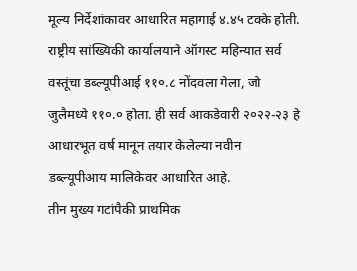मूल्य निर्देशांकावर आधारित महागाई ४.४५ टक्के होती. राष्ट्रीय सांख्यिकी कार्यालयाने ऑगस्ट महिन्यात सर्व वस्तूंचा डब्ल्यूपीआई ११०.८ नोंदवला गेला, जो जुलैमध्ये ११०.० होता. ही सर्व आकडेवारी २०२२-२३ हे आधारभूत वर्ष मानून तयार केलेल्या नवीन डब्ल्यूपीआय मालिकेवर आधारित आहे.
तीन मुख्य गटांपैकी प्राथमिक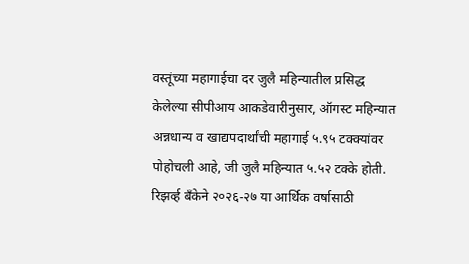वस्तूंच्या महागाईचा दर जुलै महिन्यातील प्रसिद्ध केलेल्या सीपीआय आकडेवारीनुसार, ऑगस्ट महिन्यात अन्नधान्य व खाद्यपदार्थांची महागाई ५.९५ टक्क्यांवर पोहोचली आहे, जी जुलै महिन्यात ५.५२ टक्के होती. रिझर्व्ह बँकेने २०२६-२७ या आर्थिक वर्षासाठी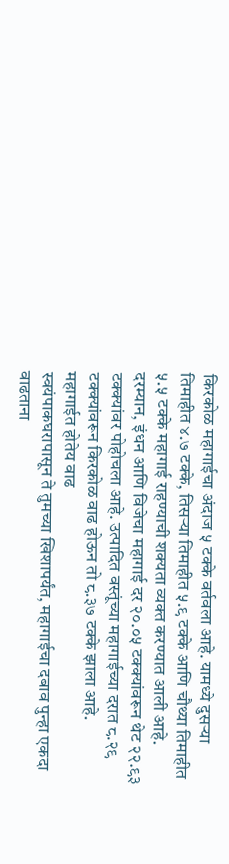किरकोळ महागाईचा अंदाज ५ टक्के वर्तवला आहे. यामध्ये दुसऱ्या तिमाहीत ४.७ टक्के, तिसऱ्या तिमाहीत ५.९ टक्के आणि चौथ्या तिमाहीत ५.५ टक्के महागाई राहण्याची शक्यता व्यक्त करण्यात आली आहे.
दरम्यान, इंधन आणि विजेचा महागाई दर २०.०५ टक्क्यांवरून थेट २२.९३ टक्क्यांवर पोहोचला आहे. उत्पादित वस्तूंच्या महागाईच्या दरात ८.२९ टक्क्यांवरून किरकोळ वाढ होऊन तो ८.३७ टक्के झाला आहे.
महागाईत होतेय वाढ
स्वयंपाकघरापासून ते तुमच्या खिशापर्यंत, महागाईचा दबाव पुन्हा एकदा वाढताना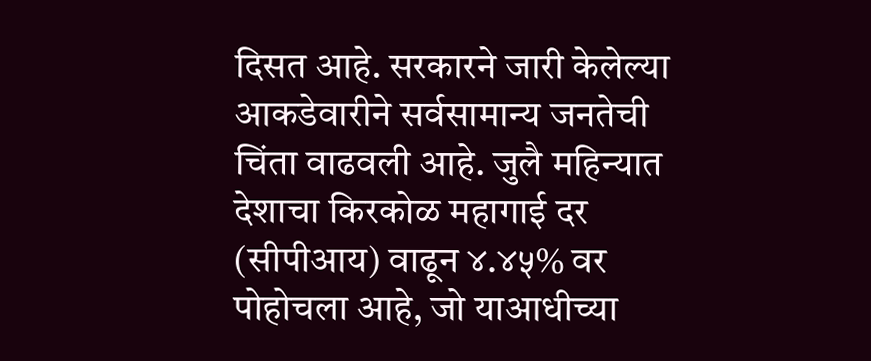दिसत आहे. सरकारने जारी केलेल्या आकडेवारीने सर्वसामान्य जनतेची चिंता वाढवली आहे. जुलै महिन्यात देशाचा किरकोळ महागाई दर (सीपीआय) वाढून ४.४५% वर पोहोचला आहे, जो याआधीच्या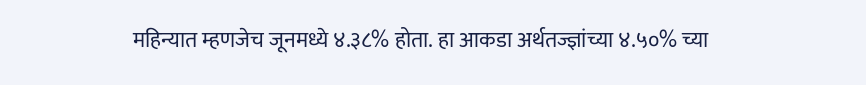महिन्यात म्हणजेच जूनमध्ये ४.३८% होता. हा आकडा अर्थतज्ज्ञांच्या ४.५०% च्या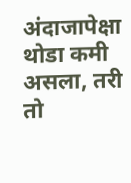अंदाजापेक्षा थोडा कमी असला, तरी तो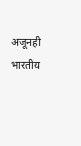अजूनही भारतीय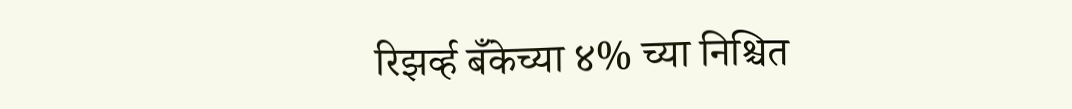रिझर्व्ह बँकेच्या ४% च्या निश्चित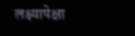लक्ष्यापेक्षा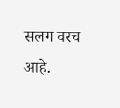सलग वरच आहे.